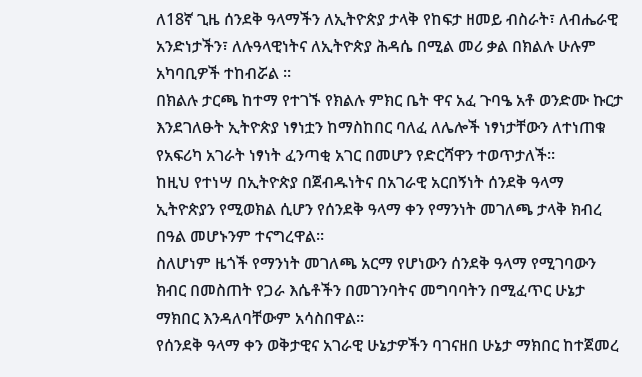ለ18ኛ ጊዜ ሰንደቅ ዓላማችን ለኢትዮጵያ ታላቅ የከፍታ ዘመይ ብስራት፣ ለብሔራዊ አንድነታችን፣ ለሉዓላዊነትና ለኢትዮጵያ ሕዳሴ በሚል መሪ ቃል በክልሉ ሁሉም አካባቢዎች ተከብሯል ።
በክልሉ ታርጫ ከተማ የተገኙ የክልሉ ምክር ቤት ዋና አፈ ጉባዔ አቶ ወንድሙ ኩርታ እንደገለፁት ኢትዮጵያ ነፃነቷን ከማስከበር ባለፈ ለሌሎች ነፃነታቸውን ለተነጠቁ የአፍሪካ አገራት ነፃነት ፈንጣቂ አገር በመሆን የድርሻዋን ተወጥታለች።
ከዚህ የተነሣ በኢትዮጵያ በጀብዱነትና በአገራዊ አርበኝነት ሰንደቅ ዓላማ ኢትዮጵያን የሚወክል ሲሆን የሰንደቅ ዓላማ ቀን የማንነት መገለጫ ታላቅ ክብረ በዓል መሆኑንም ተናግረዋል።
ስለሆነም ዜጎች የማንነት መገለጫ አርማ የሆነውን ሰንደቅ ዓላማ የሚገባውን ክብር በመስጠት የጋራ እሴቶችን በመገንባትና መግባባትን በሚፈጥር ሁኔታ ማክበር እንዳለባቸውም አሳስበዋል።
የሰንደቅ ዓላማ ቀን ወቅታዊና አገራዊ ሁኔታዎችን ባገናዘበ ሁኔታ ማክበር ከተጀመረ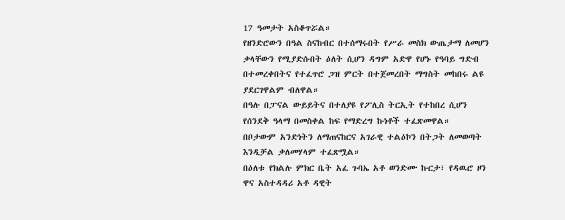17 ዓመታት አስቆጥሯል።
የዘንድሮውን በዓል ስናከብር በተሰማሩበት የሥራ መስክ ውጤታማ ለመሆን ቃላቸውን የሚያድሱበት ዕለት ሲሆን ዳግም አድዋ የሆኑ የዓባይ ግድብ በተመረቀበትና የተፈጥሮ ጋዝ ምርት በተጀመረበት ማግስት መከበሩ ልዩ ያደርገዋልም ብለዋል።
በዓሉ በፓናል ውይይትና በተለያዩ የፖሊስ ትርኢት የተከበረ ሲሆን የሰንደቅ ዓላማ በመስቀል ከፍ የማድረግ ኩነቶች ተፈጽመዋል።
በቦታውም አንድነትን ለማጠናከርና አገራዊ ተልዕኮን በትጋት ለመወጣት እንዲቻል ቃለመሃላም ተፈጽሟል።
በዕለቱ የክልሉ ምክር ቤት አፈ ጉባኤ አቶ ወንድሙ ኩርታ፣ የዳዉሮ ዞን ዋና አስተዳዳሪ አቶ ዳዊት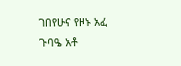ገበየሁና የዞኑ አፈ ጉባዔ አቶ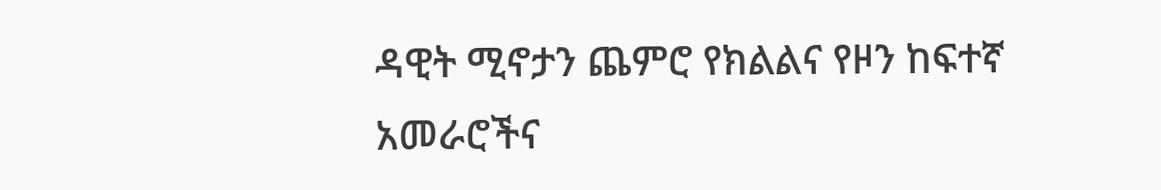ዳዊት ሚኖታን ጨምሮ የክልልና የዞን ከፍተኛ አመራሮችና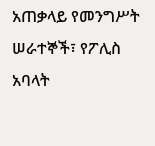አጠቃላይ የመንግሥት ሠራተኞች፣ የፖሊስ አባላት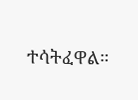ተሳትፈዋል።